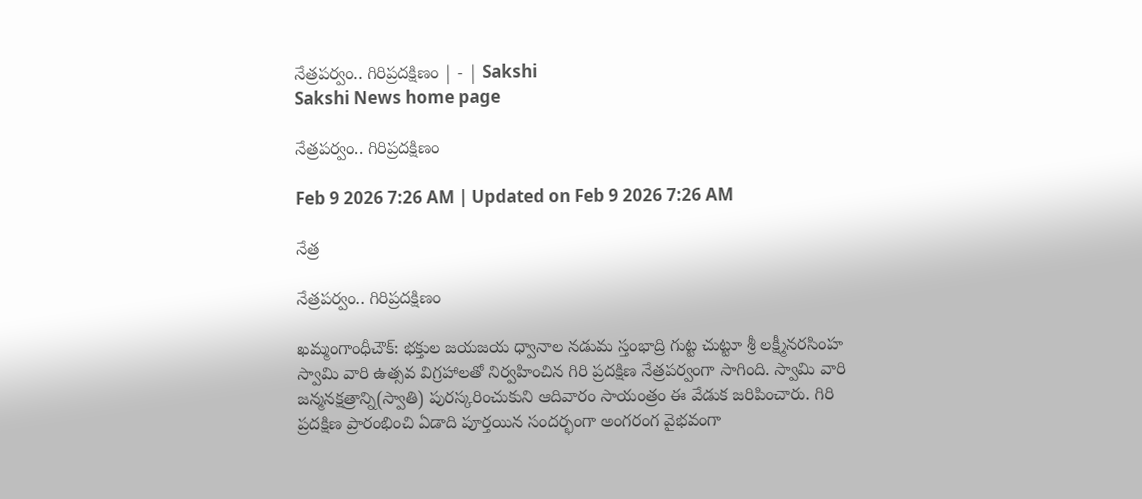నేత్రపర్వం.. గిరిప్రదక్షిణం | - | Sakshi
Sakshi News home page

నేత్రపర్వం.. గిరిప్రదక్షిణం

Feb 9 2026 7:26 AM | Updated on Feb 9 2026 7:26 AM

నేత్ర

నేత్రపర్వం.. గిరిప్రదక్షిణం

ఖమ్మంగాంధీచౌక్‌: భక్తుల జయజయ ధ్వానాల నడుమ స్తంభాద్రి గుట్ట చుట్టూ శ్రీ లక్ష్మీనరసింహ స్వామి వారి ఉత్సవ విగ్రహాలతో నిర్వహించిన గిరి ప్రదక్షిణ నేత్రపర్వంగా సాగింది. స్వామి వారి జన్మనక్షత్రాన్ని(స్వాతి) పురస్కరించుకుని ఆదివారం సాయంత్రం ఈ వేడుక జరిపించారు. గిరి ప్రదక్షిణ ప్రారంభించి ఏడాది పూర్తయిన సందర్భంగా అంగరంగ వైభవంగా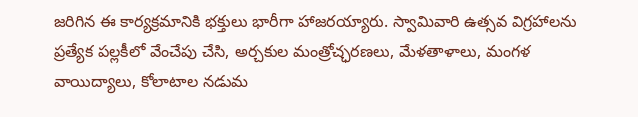జరిగిన ఈ కార్యక్రమానికి భక్తులు భారీగా హాజరయ్యారు. స్వామివారి ఉత్సవ విగ్రహాలను ప్రత్యేక పల్లకీలో వేంచేపు చేసి, అర్చకుల మంత్రోచ్ఛరణలు, మేళతాళాలు, మంగళ వాయిద్యాలు, కోలాటాల నడుమ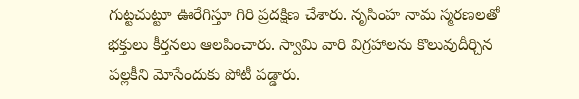గుట్టచుట్టూ ఊరేగిస్తూ గిరి ప్రదక్షిణ చేశారు. నృసింహ నామ స్మరణలతో భక్తులు కీర్తనలు ఆలపించారు. స్వామి వారి విగ్రహాలను కొలువుదీర్చిన పల్లకీని మోసేందుకు పోటీ పడ్డారు.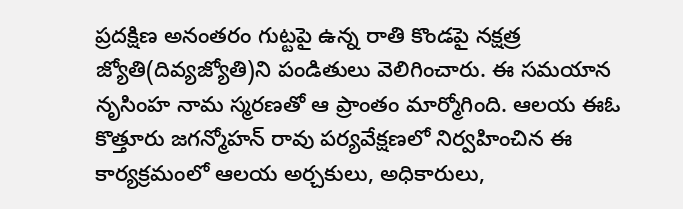ప్రదక్షిణ అనంతరం గుట్టపై ఉన్న రాతి కొండపై నక్షత్ర జ్యోతి(దివ్యజ్యోతి)ని పండితులు వెలిగించారు. ఈ సమయాన నృసింహ నామ స్మరణతో ఆ ప్రాంతం మార్మోగింది. ఆలయ ఈఓ కొత్తూరు జగన్మోహన్‌ రావు పర్యవేక్షణలో నిర్వహించిన ఈ కార్యక్రమంలో ఆలయ అర్చకులు, అధికారులు,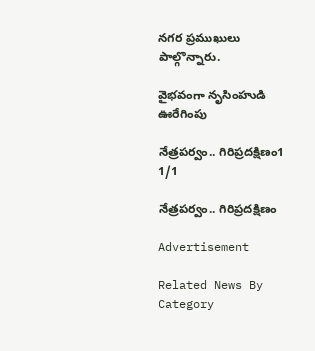నగర ప్రముఖులు పాల్గొన్నారు.

వైభవంగా నృసింహుడి ఊరేగింపు

నేత్రపర్వం.. గిరిప్రదక్షిణం1
1/1

నేత్రపర్వం.. గిరిప్రదక్షిణం

Advertisement

Related News By Category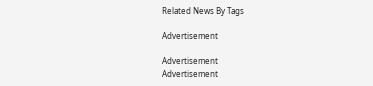Related News By Tags

Advertisement

Advertisement
Advertisement